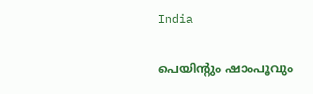India

പെയിന്റും ഷാംപൂവും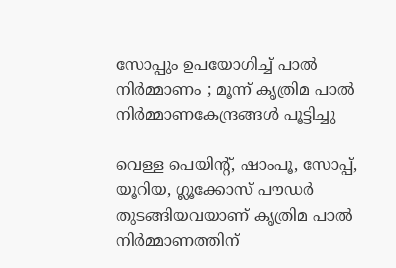സോപ്പും ഉപയോഗിച്ച് പാൽ നിർമ്മാണം ; മൂന്ന് കൃത്രിമ പാൽ നിർമ്മാണകേന്ദ്രങ്ങൾ പൂട്ടിച്ചു

വെള്ള പെയിന്റ്, ഷാംപൂ, സോപ്പ്, യൂറിയ, ഗ്ലൂക്കോസ് പൗഡർ തുടങ്ങിയവയാണ് കൃത്രിമ പാൽ നിർമ്മാണത്തിന്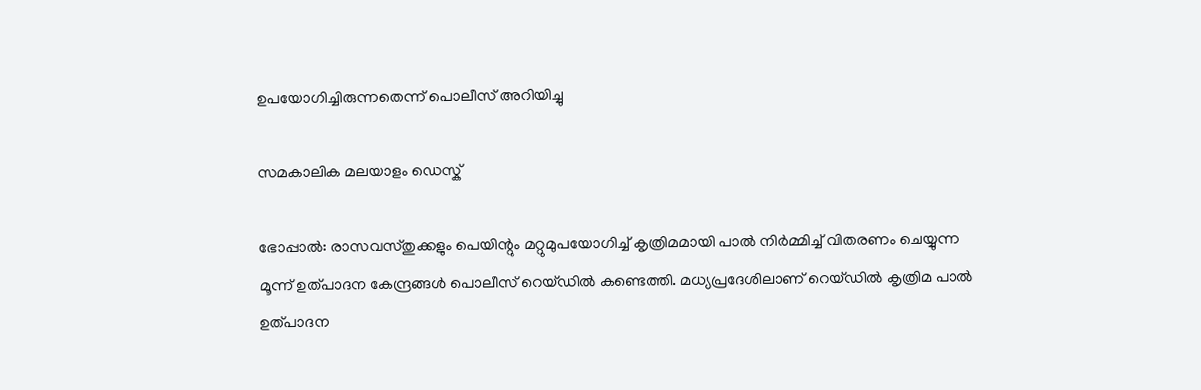ഉപയോഗിച്ചിരുന്നതെന്ന് പൊലീസ് അറിയിച്ചു

സമകാലിക മലയാളം ഡെസ്ക്

ഭോപ്പാല്‍: രാസവസ്തുക്കളും പെയിന്റും മറ്റുമുപയോഗിച്ച് കൃത്രിമമായി പാൽ നിർമ്മിച്ച് വിതരണം ചെയ്യുന്ന മൂന്ന് ഉത്പാദന കേന്ദ്രങ്ങള്‍ പൊലീസ് റെയ്ഡില്‍ കണ്ടെത്തി. മധ്യപ്രദേശിലാണ് റെയ്ഡില്‍ കൃത്രിമ പാല്‍ ഉത്പാദന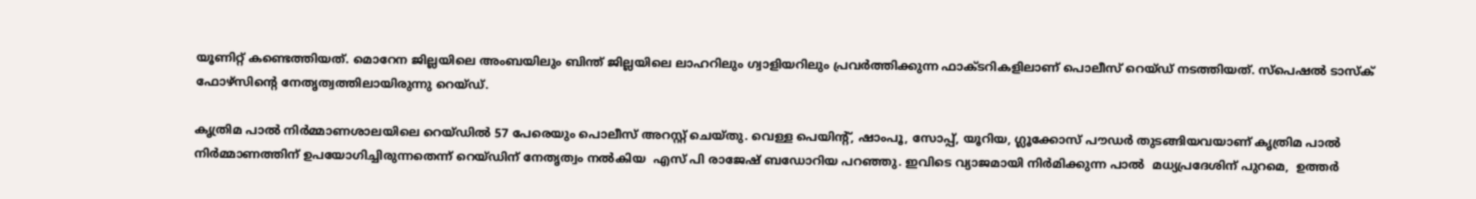യൂണിറ്റ് കണ്ടെത്തിയത്. മൊറേന ജില്ലയിലെ അംബയിലും ബിന്ത് ജില്ലയിലെ ലാഹറിലും ഗ്വാളിയറിലും പ്രവര്‍ത്തിക്കുന്ന ഫാക്ടറികളിലാണ് പൊലീസ് റെയ്ഡ് നടത്തിയത്. സ്പെഷൽ ടാസ്ക് ഫോഴ്സിന്റെ നേതൃത്വത്തിലായിരുന്നു റെയ്ഡ്.

കൃത്രിമ പാൽ നിർമ്മാണശാലയിലെ റെയ്ഡിൽ 57 പേരെയും പൊലീസ് അറസ്റ്റ് ചെയ്തു. വെള്ള പെയിന്റ്, ഷാംപൂ, സോപ്പ്, യൂറിയ, ഗ്ലൂക്കോസ് പൗഡർ തുടങ്ങിയവയാണ് കൃത്രിമ പാൽ നിർമ്മാണത്തിന് ഉപയോഗിച്ചിരുന്നതെന്ന് റെയ്ഡിന് നേതൃത്വം നൽകിയ  എസ് പി രാജേഷ് ബഡോറിയ പറഞ്ഞു. ഇവിടെ വ്യാജമായി നിര്‍മിക്കുന്ന പാല്‍  മധ്യപ്രദേശിന് പുറമെ,  ഉത്തര്‍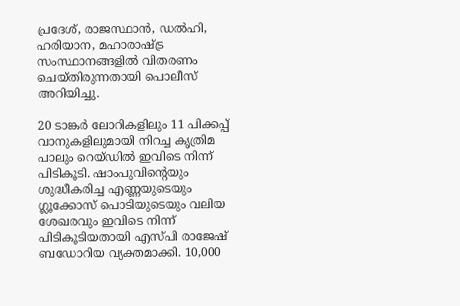പ്രദേശ്, രാജസ്ഥാന്‍, ഡല്‍ഹി, ഹരിയാന, മഹാരാഷ്ട്ര സംസ്ഥാനങ്ങളില്‍ വിതരണം ചെയ്തിരുന്നതായി പൊലീസ് അറിയിച്ചു.

20 ടാങ്കര്‍ ലോറികളിലും 11 പിക്കപ്പ് വാനുകളിലുമായി നിറച്ച കൃത്രിമ പാലും റെയ്ഡിൽ ഇവിടെ നിന്ന് പിടികൂടി. ഷാംപുവിന്റെയും ശുദ്ധീകരിച്ച എണ്ണയുടെയും ഗ്ലൂക്കോസ് പൊടിയുടെയും വലിയ ശേഖരവും ഇവിടെ നിന്ന് പിടികൂടിയതായി എസ്പി രാജേഷ് ബഡോറിയ വ്യക്തമാക്കി. 10,000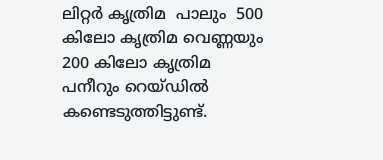ലിറ്റര്‍ കൃത്രിമ  പാലും  500 കിലോ കൃത്രിമ വെണ്ണയും 200 കിലോ കൃത്രിമ  പനീറും റെയ്ഡില്‍ കണ്ടെടുത്തിട്ടുണ്ട്‌.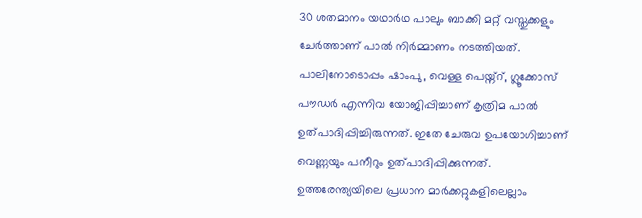30 ശതമാനം യഥാര്‍ഥ പാലും ബാക്കി മറ്റ് വസ്തുക്കളും ചേര്‍ത്താണ് പാല്‍ നിര്‍മ്മാണം നടത്തിയത്‌. പാലിനോടൊപ്പം ഷാംപു, വെള്ള പെയ്ന്റ്, ഗ്ലൂക്കോസ് പൗഡര്‍ എന്നിവ യോജിപ്പിച്ചാണ് കൃത്രിമ പാല്‍ ഉത്പാദിപ്പിച്ചിരുന്നത്‌. ഇതേ ചേരുവ ഉപയോഗിച്ചാണ് വെണ്ണയും പനീറും ഉത്പാദിപ്പിക്കുന്നത്. ഉത്തരേന്ത്യയിലെ പ്രധാന മാര്‍ക്കറ്റുകളിലെല്ലാം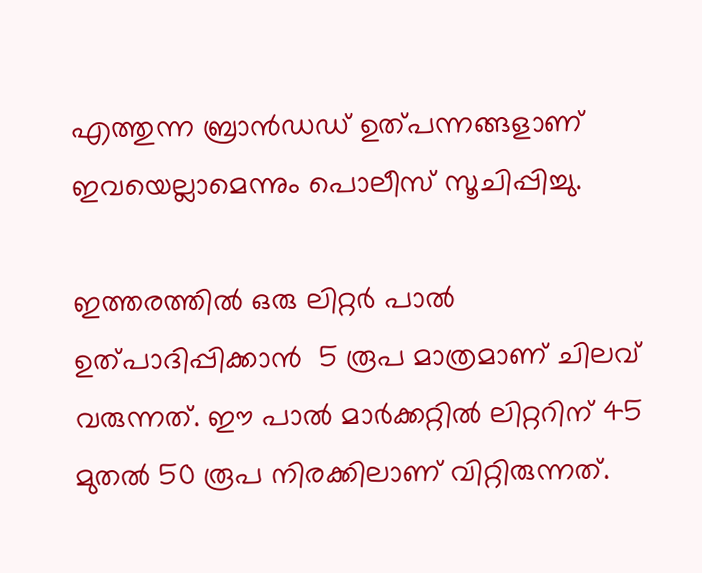എത്തുന്ന ബ്രാന്‍ഡഡ്‌ ഉത്പന്നങ്ങളാണ് ഇവയെല്ലാമെന്നും പൊലീസ് സൂചിപ്പിച്ചു.

ഇത്തരത്തില്‍ ഒരു ലിറ്റര്‍ പാല്‍ ഉത്പാദിപ്പിക്കാന്‍  5 രൂപ മാത്രമാണ് ചിലവ് വരുന്നത്. ഈ പാല്‍ മാര്‍ക്കറ്റില്‍ ലിറ്ററിന് 45 മുതല്‍ 50 രൂപ നിരക്കിലാണ് വിറ്റിരുന്നത്‌.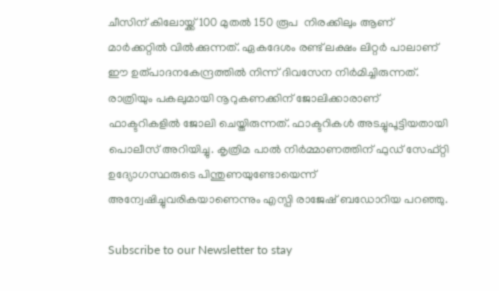ചീസിന് കിലോയ്ക്ക് 100 മുതല്‍ 150 രൂപ  നിരക്കിലും ആണ് മാര്‍ക്കറ്റില്‍ വില്‍ക്കുന്നത്. ഏകദേശം രണ്ട് ലക്ഷം ലിറ്റര്‍ പാലാണ് ഈ ഉത്പാദനകേന്ദ്രത്തില്‍ നിന്ന് ദിവസേന നിര്‍മിച്ചിരുന്നത്‌. രാത്രിയും പകലുമായി നൂറുകണക്കിന് ജോലിക്കാരാണ് ഫാക്ടറികളിൽ ജോലി ചെയ്തിരുന്നത്. ഫാക്ടറികള്‍ അടച്ചുപൂട്ടിയതായി പൊലീസ് അറിയിച്ചു. കൃത്രിമ പാൽ നിർമ്മാണത്തിന് ഫുഡ് സേഫ്റ്റി ഉദ്യോഗസ്ഥരുടെ പിന്തുണയുണ്ടോയെന്ന് അന്വേഷിച്ചുവരികയാണെന്നും എസ്പി രാജേഷ് ബഡോറിയ പറഞ്ഞു.

Subscribe to our Newsletter to stay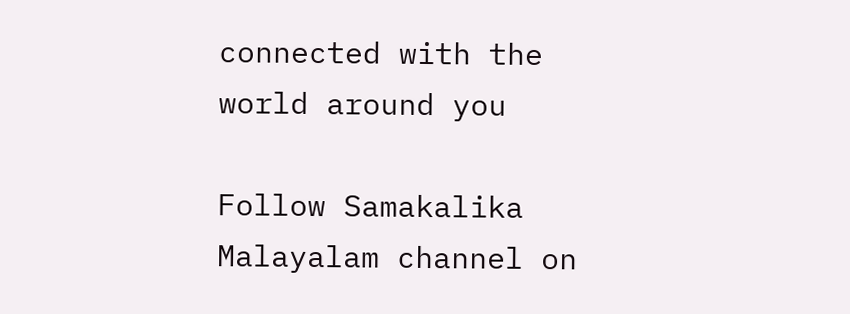connected with the world around you

Follow Samakalika Malayalam channel on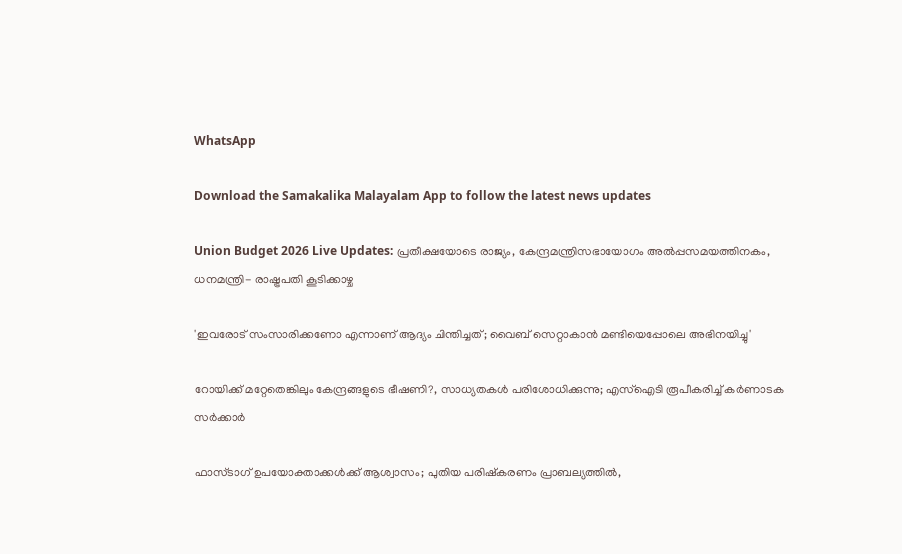WhatsApp

Download the Samakalika Malayalam App to follow the latest news updates

Union Budget 2026 Live Updates: പ്രതീക്ഷയോടെ രാജ്യം, കേന്ദ്രമന്ത്രിസഭായോഗം അൽപ്പസമയത്തിനകം, ധനമന്ത്രി- രാഷ്ട്രപതി കൂടിക്കാഴ്ച

'ഇവരോട് സംസാരിക്കണോ എന്നാണ് ആദ്യം ചിന്തിച്ചത്; വൈബ് സെറ്റാകാൻ മണ്ടിയെപ്പോലെ അഭിനയിച്ചു'

റോയിക്ക് മറ്റേതെങ്കിലും കേന്ദ്രങ്ങളുടെ ഭീഷണി?, സാധ്യതകൾ പരിശോധിക്കുന്നു; എസ്ഐടി രൂപീകരിച്ച് കർണാടക സർക്കാർ

ഫാസ്ടാഗ് ഉപയോക്താക്കള്‍ക്ക് ആശ്വാസം; പുതിയ പരിഷ്‌കരണം പ്രാബല്യത്തില്‍,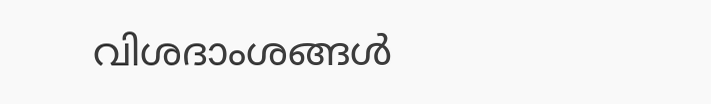വിശദാംശങ്ങള്‍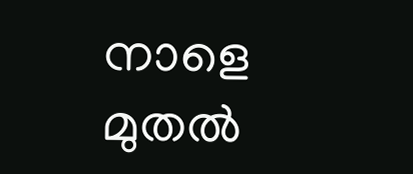നാളെ മുതൽ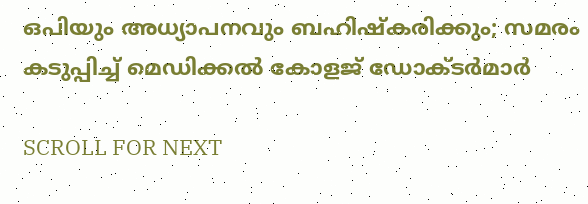ഒപിയും അധ്യാപനവും ബഹിഷ്കരിക്കും; സമരം കടുപ്പിച്ച് മെഡിക്കൽ കോളജ് ഡോക്ടർമാർ

SCROLL FOR NEXT